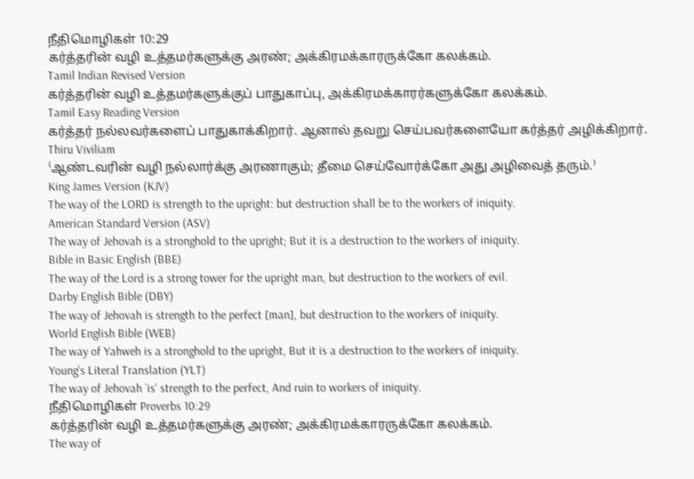நீதிமொழிகள் 10:29
கர்த்தரின் வழி உத்தமர்களுக்கு அரண்; அக்கிரமக்காரருக்கோ கலக்கம்.
Tamil Indian Revised Version
கர்த்தரின் வழி உத்தமர்களுக்குப் பாதுகாப்பு, அக்கிரமக்காரர்களுக்கோ கலக்கம்.
Tamil Easy Reading Version
கர்த்தர் நல்லவர்களைப் பாதுகாக்கிறார். ஆனால் தவறு செய்பவர்களையோ கர்த்தர் அழிக்கிறார்.
Thiru Viviliam
⁽ஆண்டவரின் வழி நல்லார்க்கு அரணாகும்; தீமை செய்வோர்க்கோ அது அழிவைத் தரும்.⁾
King James Version (KJV)
The way of the LORD is strength to the upright: but destruction shall be to the workers of iniquity.
American Standard Version (ASV)
The way of Jehovah is a stronghold to the upright; But it is a destruction to the workers of iniquity.
Bible in Basic English (BBE)
The way of the Lord is a strong tower for the upright man, but destruction to the workers of evil.
Darby English Bible (DBY)
The way of Jehovah is strength to the perfect [man], but destruction to the workers of iniquity.
World English Bible (WEB)
The way of Yahweh is a stronghold to the upright, But it is a destruction to the workers of iniquity.
Young’s Literal Translation (YLT)
The way of Jehovah `is’ strength to the perfect, And ruin to workers of iniquity.
நீதிமொழிகள் Proverbs 10:29
கர்த்தரின் வழி உத்தமர்களுக்கு அரண்; அக்கிரமக்காரருக்கோ கலக்கம்.
The way of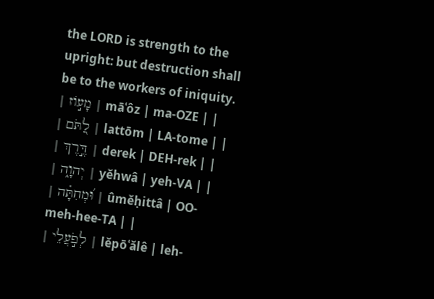the LORD is strength to the upright: but destruction shall be to the workers of iniquity.
| מָע֣וֹז | māʿôz | ma-OZE | |
| לַ֭תֹּם | lattōm | LA-tome | |
| דֶּ֣רֶךְ | derek | DEH-rek | |
| יְהוָ֑ה | yĕhwâ | yeh-VA | |
| וּ֝מְחִתָּ֗ה | ûmĕḥittâ | OO-meh-hee-TA | |
| לְפֹ֣עֲלֵי | lĕpōʿălê | leh-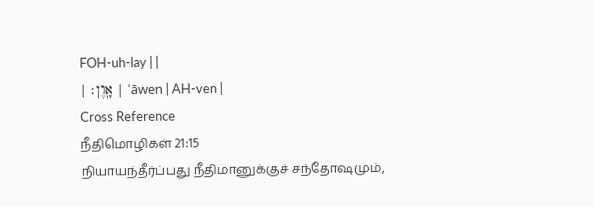FOH-uh-lay | |
| אָֽוֶן׃ | ʾāwen | AH-ven |
Cross Reference
நீதிமொழிகள் 21:15
நியாயந்தீர்ப்பது நீதிமானுக்குச் சந்தோஷமும்,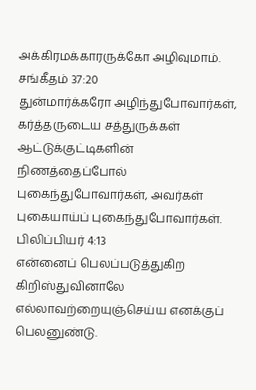அக்கிரமக்காரருக்கோ அழிவுமாம்.
சங்கீதம் 37:20
துன்மார்க்கரோ அழிந்துபோவார்கள், கர்த்தருடைய சத்துருக்கள் ஆட்டுக்குட்டிகளின் நிணத்தைப்போல் புகைந்துபோவார்கள், அவர்கள் புகையாய்ப் புகைந்துபோவார்கள்.
பிலிப்பியர் 4:13
என்னைப் பெலப்படுத்துகிற கிறிஸ்துவினாலே எல்லாவற்றையுஞ்செய்ய எனக்குப் பெலனுண்டு.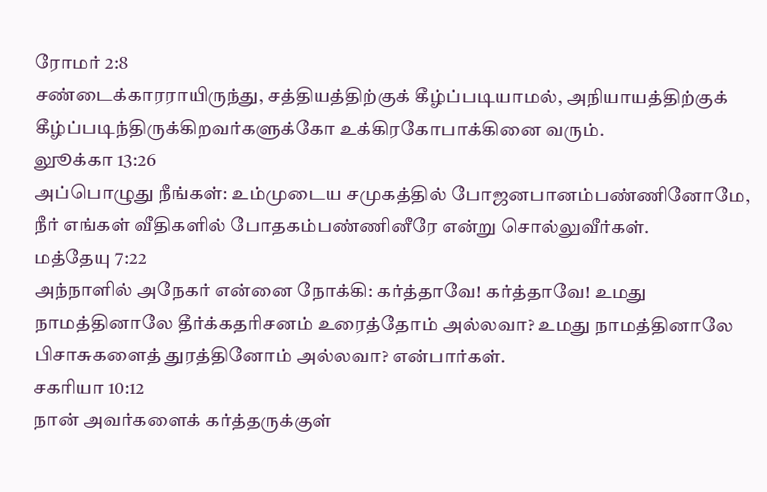ரோமர் 2:8
சண்டைக்காரராயிருந்து, சத்தியத்திற்குக் கீழ்ப்படியாமல், அநியாயத்திற்குக் கீழ்ப்படிந்திருக்கிறவர்களுக்கோ உக்கிரகோபாக்கினை வரும்.
லுூக்கா 13:26
அப்பொழுது நீங்கள்: உம்முடைய சமுகத்தில் போஜனபானம்பண்ணினோமே, நீர் எங்கள் வீதிகளில் போதகம்பண்ணினீரே என்று சொல்லுவீர்கள்.
மத்தேயு 7:22
அந்நாளில் அநேகர் என்னை நோக்கி: கர்த்தாவே! கர்த்தாவே! உமது நாமத்தினாலே தீர்க்கதரிசனம் உரைத்தோம் அல்லவா? உமது நாமத்தினாலே பிசாசுகளைத் துரத்தினோம் அல்லவா? என்பார்கள்.
சகரியா 10:12
நான் அவர்களைக் கர்த்தருக்குள்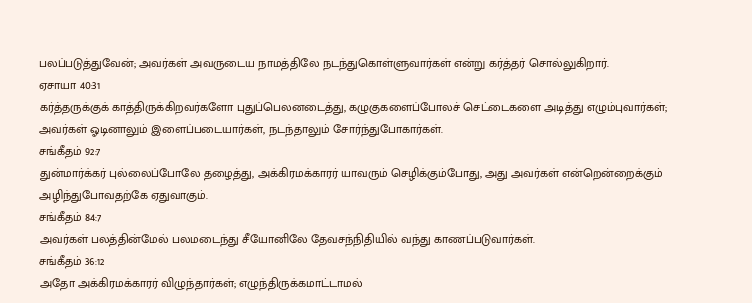பலப்படுத்துவேன்; அவர்கள் அவருடைய நாமத்திலே நடந்துகொள்ளுவார்கள் என்று கர்த்தர் சொல்லுகிறார்.
ஏசாயா 40:31
கர்த்தருக்குக் காத்திருக்கிறவர்களோ புதுப்பெலனடைத்து, கழுகுகளைப்போலச் செட்டைகளை அடித்து எழும்புவார்கள்; அவர்கள் ஓடினாலும் இளைப்படையார்கள், நடந்தாலும் சோர்ந்துபோகார்கள்.
சங்கீதம் 92:7
துன்மார்க்கர் புல்லைப்போலே தழைத்து, அக்கிரமக்காரர் யாவரும் செழிக்கும்போது, அது அவர்கள் என்றென்றைக்கும் அழிந்துபோவதற்கே ஏதுவாகும்.
சங்கீதம் 84:7
அவர்கள் பலத்தின்மேல் பலமடைந்து சீயோனிலே தேவசந்நிதியில் வந்து காணப்படுவார்கள்.
சங்கீதம் 36:12
அதோ அக்கிரமக்காரர் விழுந்தார்கள்; எழுந்திருக்கமாட்டாமல்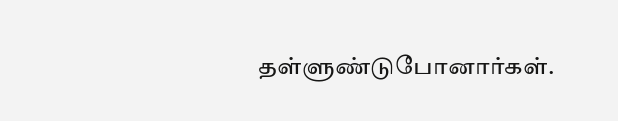தள்ளுண்டுபோனார்கள்.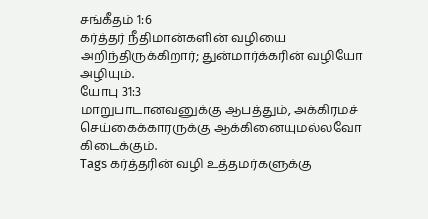சங்கீதம் 1:6
கர்த்தர் நீதிமான்களின் வழியை அறிந்திருக்கிறார்; துன்மார்க்கரின் வழியோ அழியும்.
யோபு 31:3
மாறுபாடானவனுக்கு ஆபத்தும், அக்கிரமச் செய்கைக்காரருக்கு ஆக்கினையுமல்லவோ கிடைக்கும்.
Tags கர்த்தரின் வழி உத்தமர்களுக்கு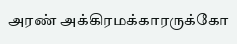அரண் அக்கிரமக்காரருக்கோ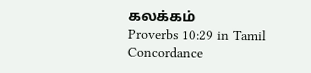கலக்கம்
Proverbs 10:29 in Tamil Concordance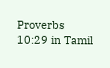Proverbs 10:29 in Tamil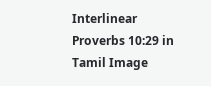Interlinear Proverbs 10:29 in Tamil Image